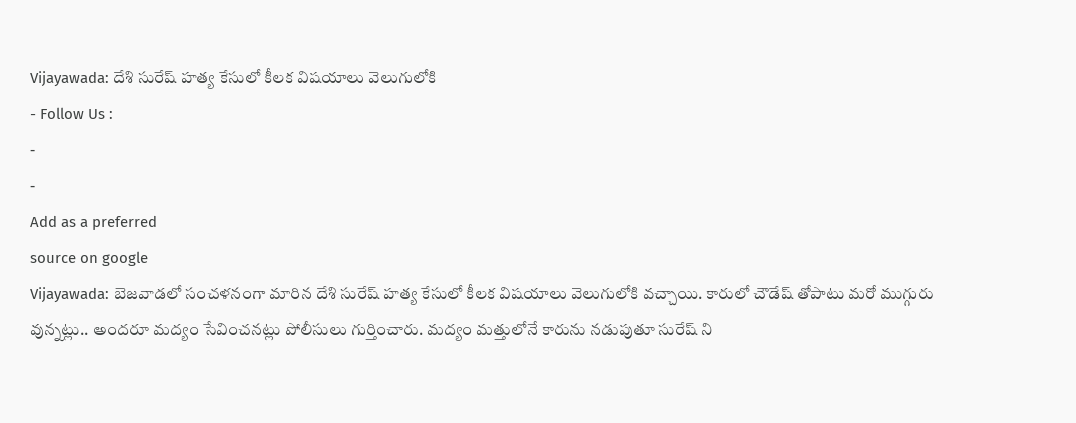Vijayawada: దేశి సురేష్ హత్య కేసులో కీలక విషయాలు వెలుగులోకి
- Follow Us :
-
-
Add as a preferred
source on google
Vijayawada: బెజవాడలో సంచళనంగా మారిన దేశి సురేష్ హత్య కేసులో కీలక విషయాలు వెలుగులోకి వచ్చాయి. కారులో చౌడేష్ తోపాటు మరో ముగ్గురు వున్నట్లు.. అందరూ మద్యం సేవించనట్లు పోలీసులు గుర్తించారు. మద్యం మత్తులోనే కారును నడుపుతూ సురేష్ ని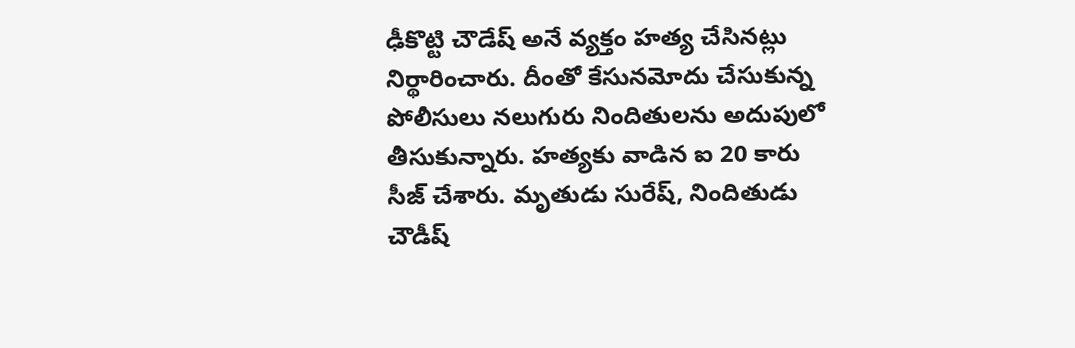ఢీకొట్టి చౌడేష్ అనే వ్యక్తం హత్య చేసినట్లు నిర్థారించారు. దీంతో కేసునమోదు చేసుకున్న పోలీసులు నలుగురు నిందితులను అదుపులో తీసుకున్నారు. హత్యకు వాడిన ఐ 20 కారు సీజ్ చేశారు. మృతుడు సురేష్, నిందితుడు చౌడీష్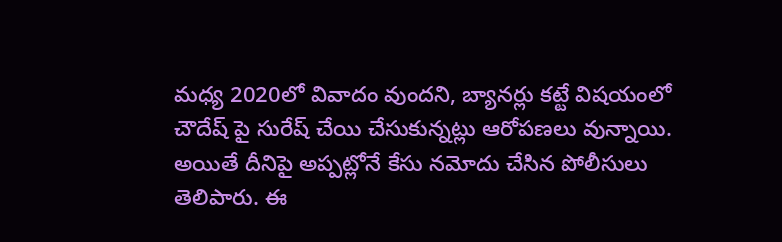మధ్య 2020లో వివాదం వుందని, బ్యానర్లు కట్టే విషయంలో చౌదేష్ పై సురేష్ చేయి చేసుకున్నట్లు ఆరోపణలు వున్నాయి. అయితే దీనిపై అప్పట్లోనే కేసు నమోదు చేసిన పోలీసులు తెలిపారు. ఈ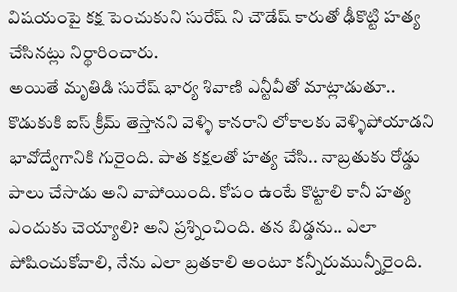విషయంపై కక్ష పెంచుకుని సురేష్ ని చౌడేష్ కారుతో ఢీకొట్టి హత్య చేసినట్లు నిర్థారించారు.
అయితే మృతిడి సురేష్ భార్య శివాణి ఎన్టీవీతో మాట్లాడుతూ.. కొడుకుకి ఐస్ క్రీమ్ తెస్తానని వెళ్ళి కానరాని లోకాలకు వెళ్ళిపోయాడని భావోద్వేగానికి గురైంది. పాత కక్షలతో హత్య చేసి.. నాబ్రతుకు రోడ్డు పాలు చేసాడు అని వాపోయింది. కోపం ఉంటే కొట్టాలి కానీ హత్య ఎందుకు చెయ్యాలి? అని ప్రశ్నించింది. తన బిడ్డను.. ఎలా పోషించుకోవాలి, నేను ఎలా బ్రతకాలి అంటూ కన్నీరుమున్నీరైంది.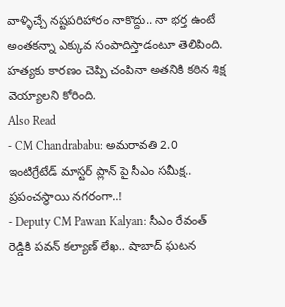వాళ్ళిచ్చే నష్టపరిహారం నాకొద్దు.. నా భర్త ఉంటే అంతకన్నా ఎక్కువ సంపాదిస్తాడంటూ తెలిపింది. హత్యకు కారణం చెప్పి చంపినా అతనికి కఠిన శిక్ష వెయ్యాలని కోరింది.
Also Read
- CM Chandrababu: అమరావతి 2.0 ఇంటిగ్రేటేడ్ మాస్టర్ ప్లాన్ పై సీఎం సమీక్ష.. ప్రపంచస్థాయి నగరంగా..!
- Deputy CM Pawan Kalyan: సీఎం రేవంత్ రెడ్డికి పవన్ కల్యాణ్ లేఖ.. షాబాద్ ఘటన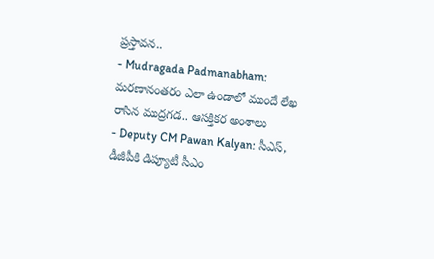ప్రస్తావన..
- Mudragada Padmanabham: మరణానంతరం ఎలా ఉండాలో ముందే లేఖ రాసిన ముద్రగడ.. ఆసక్తికర అంశాలు
- Deputy CM Pawan Kalyan: సీఎస్, డీజీపీకి డిప్యూటీ సీఎం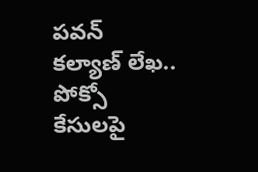పవన్ కల్యాణ్ లేఖ.. పోక్సో కేసులపై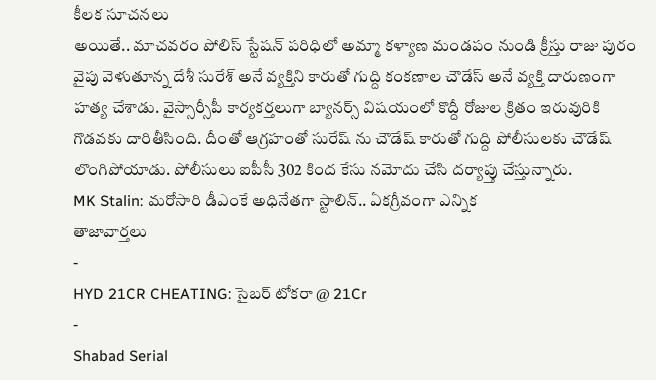కీలక సూచనలు
అయితే.. మాచవరం పోలిస్ స్టేషన్ పరిధిలో అమ్మా కళ్యాణ మండపం నుండి క్రీస్తు రాజు పురం వైపు వెళుతూన్న దేశీ సురేశ్ అనే వ్యక్తిని కారుతో గుద్ది కంకణాల చౌడేస్ అనే వ్యక్తి దారుణంగా హత్య చేశాడు. వైస్సార్సీపీ కార్యకర్తలుగా బ్యానర్స్ విషయంలో కొద్దీ రోజుల క్రితం ఇరువురికి గొడవకు దారితీసింది. దీంతో ఆగ్రహంతో సురేష్ ను చౌడేష్ కారుతో గుద్ది పోలీసులకు చౌడేష్ లొంగిపోయాడు. పోలీసులు ఐపీసీ 302 కింద కేసు నమోదు చేసి దర్యాప్తు చేస్తున్నారు.
MK Stalin: మరోసారి డీఎంకే అధినేతగా స్టాలిన్.. ఏకగ్రీవంగా ఎన్నిక
తాజావార్తలు
-
HYD 21CR CHEATING: సైబర్ టోకరా @ 21Cr
-
Shabad Serial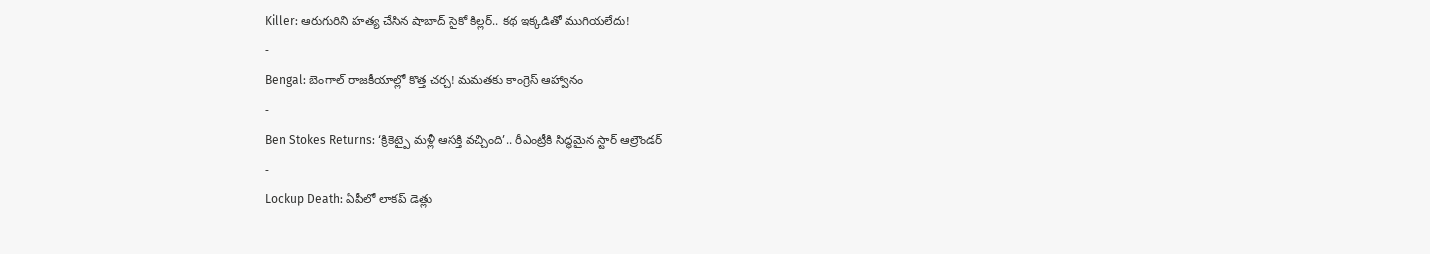Killer: ఆరుగురిని హత్య చేసిన షాబాద్ సైకో కిల్లర్.. కథ ఇక్కడితో ముగియలేదు!
-
Bengal: బెంగాల్ రాజకీయాల్లో కొత్త చర్చ! మమతకు కాంగ్రెస్ ఆహ్వానం
-
Ben Stokes Returns: ‘క్రికెట్పై మళ్లీ ఆసక్తి వచ్చింది’.. రీఎంట్రీకి సిద్ధమైన స్టార్ ఆల్రౌండర్
-
Lockup Death: ఏపీలో లాకప్ డెత్లు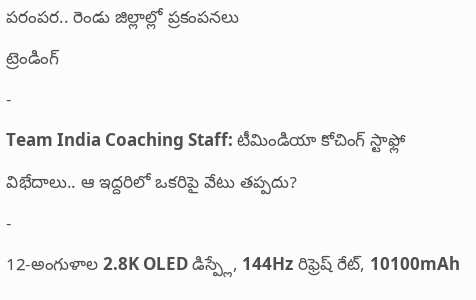పరంపర.. రెండు జిల్లాల్లో ప్రకంపనలు
ట్రెండింగ్
-
Team India Coaching Staff: టీమిండియా కోచింగ్ స్టాఫ్లో విభేదాలు.. ఆ ఇద్దరిలో ఒకరిపై వేటు తప్పదు?
-
12-అంగుళాల 2.8K OLED డిస్ప్లే, 144Hz రిఫ్రెష్ రేట్, 10100mAh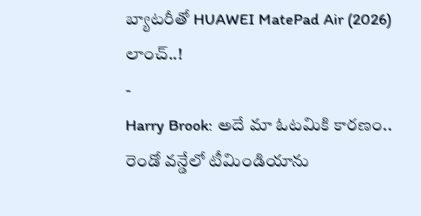బ్యాటరీతో HUAWEI MatePad Air (2026) లాంచ్..!
-
Harry Brook: అదే మా ఓటమికి కారణం.. రెండో వన్డేలో టీమిండియాను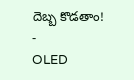దెబ్బ కొడతాం!
-
OLED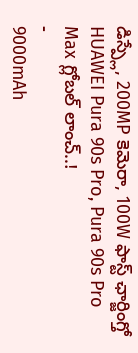డిస్ప్లే, 200MP కెమెరా, 100W ఫాస్ట్ ఛార్జింగ్తో HUAWEI Pura 90s Pro, Pura 90s Pro Max గ్లోబల్ లాంచ్..!
-
9000mAh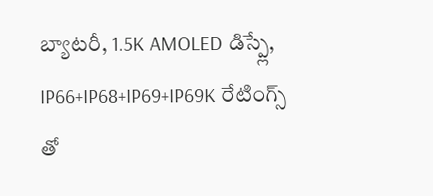బ్యాటరీ, 1.5K AMOLED డిస్ప్లే, IP66+IP68+IP69+IP69K రేటింగ్స్ తో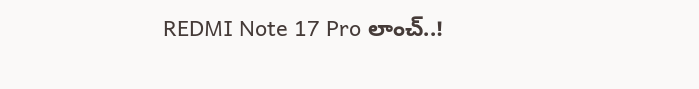REDMI Note 17 Pro లాంచ్..!